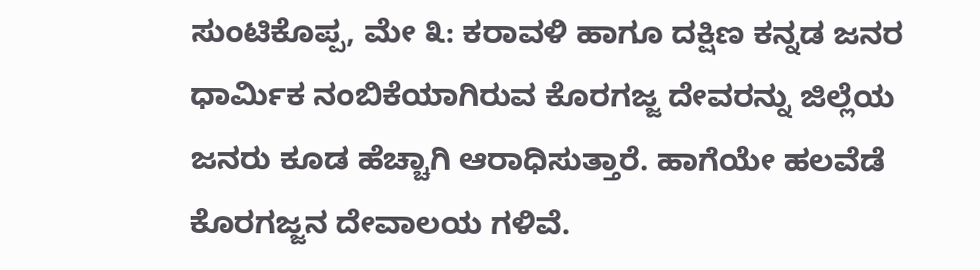ಸುಂಟಿಕೊಪ್ಪ, ಮೇ ೩: ಕರಾವಳಿ ಹಾಗೂ ದಕ್ಷಿಣ ಕನ್ನಡ ಜನರ ಧಾರ್ಮಿಕ ನಂಬಿಕೆಯಾಗಿರುವ ಕೊರಗಜ್ಜ ದೇವರನ್ನು ಜಿಲ್ಲೆಯ ಜನರು ಕೂಡ ಹೆಚ್ಚಾಗಿ ಆರಾಧಿಸುತ್ತಾರೆ. ಹಾಗೆಯೇ ಹಲವೆಡೆ ಕೊರಗಜ್ಜನ ದೇವಾಲಯ ಗಳಿವೆ.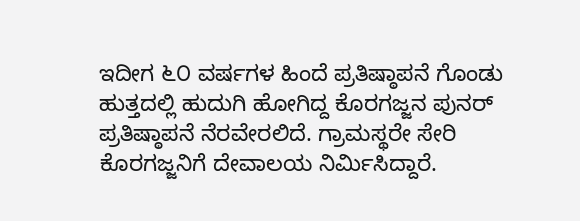ಇದೀಗ ೬೦ ವರ್ಷಗಳ ಹಿಂದೆ ಪ್ರತಿಷ್ಠಾಪನೆ ಗೊಂಡು ಹುತ್ತದಲ್ಲಿ ಹುದುಗಿ ಹೋಗಿದ್ದ ಕೊರಗಜ್ಜನ ಪುನರ್ ಪ್ರತಿಷ್ಠಾಪನೆ ನೆರವೇರಲಿದೆ. ಗ್ರಾಮಸ್ಥರೇ ಸೇರಿ ಕೊರಗಜ್ಜನಿಗೆ ದೇವಾಲಯ ನಿರ್ಮಿಸಿದ್ದಾರೆ.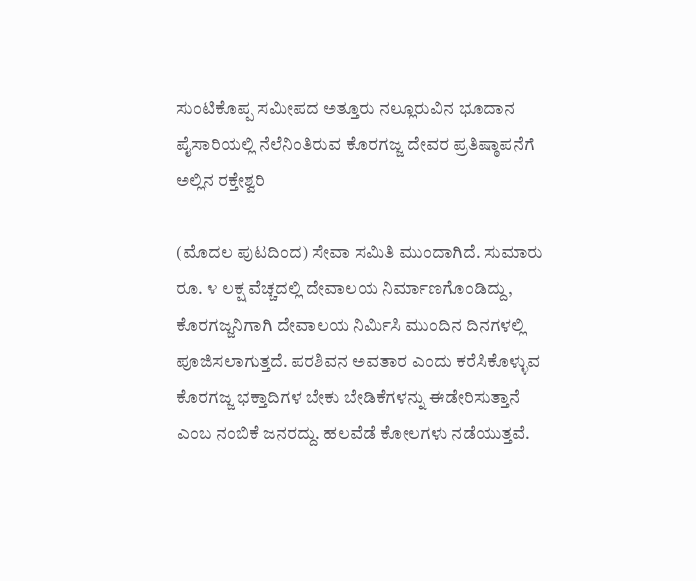ಸುಂಟಿಕೊಪ್ಪ ಸಮೀಪದ ಅತ್ತೂರು ನಲ್ಲೂರುವಿನ ಭೂದಾನ ಪೈಸಾರಿಯಲ್ಲಿ ನೆಲೆನಿಂತಿರುವ ಕೊರಗಜ್ಜ ದೇವರ ಪ್ರತಿಷ್ಠಾಪನೆಗೆ ಅಲ್ಲಿನ ರಕ್ತೇಶ್ವರಿ

(ಮೊದಲ ಪುಟದಿಂದ) ಸೇವಾ ಸಮಿತಿ ಮುಂದಾಗಿದೆ. ಸುಮಾರು ರೂ. ೪ ಲಕ್ಷ ವೆಚ್ಚದಲ್ಲಿ ದೇವಾಲಯ ನಿರ್ಮಾಣಗೊಂಡಿದ್ದು, ಕೊರಗಜ್ಜನಿಗಾಗಿ ದೇವಾಲಯ ನಿರ್ಮಿಸಿ ಮುಂದಿನ ದಿನಗಳಲ್ಲಿ ಪೂಜಿಸಲಾಗುತ್ತದೆ. ಪರಶಿವನ ಅವತಾರ ಎಂದು ಕರೆಸಿಕೊಳ್ಳುವ ಕೊರಗಜ್ಜ ಭಕ್ತಾದಿಗಳ ಬೇಕು ಬೇಡಿಕೆಗಳನ್ನು ಈಡೇರಿಸುತ್ತಾನೆ ಎಂಬ ನಂಬಿಕೆ ಜನರದ್ದು. ಹಲವೆಡೆ ಕೋಲಗಳು ನಡೆಯುತ್ತವೆ.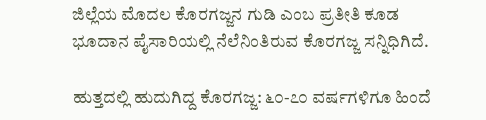ಜಿಲ್ಲೆಯ ಮೊದಲ ಕೊರಗಜ್ಜನ ಗುಡಿ ಎಂಬ ಪ್ರತೀತಿ ಕೂಡ ಭೂದಾನ ಪೈಸಾರಿಯಲ್ಲಿ ನೆಲೆನಿಂತಿರುವ ಕೊರಗಜ್ಜ ಸನ್ನಿಧಿಗಿದೆ.

ಹುತ್ತದಲ್ಲಿ ಹುದುಗಿದ್ದ ಕೊರಗಜ್ಜ: ೬೦-೭೦ ವರ್ಷಗಳಿಗೂ ಹಿಂದೆ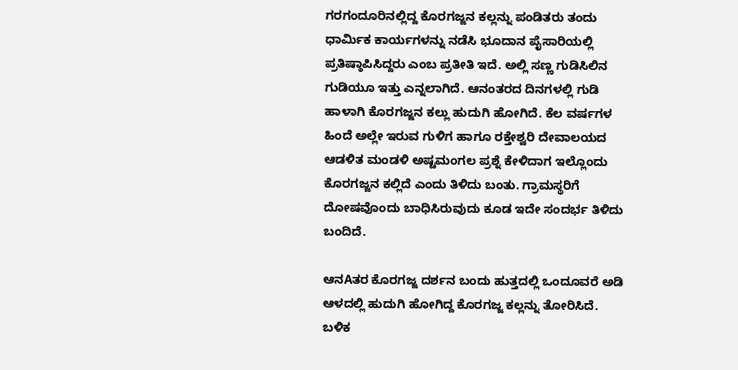ಗರಗಂದೂರಿನಲ್ಲಿದ್ದ ಕೊರಗಜ್ಜನ ಕಲ್ಲನ್ನು ಪಂಡಿತರು ತಂದು ಧಾರ್ಮಿಕ ಕಾರ್ಯಗಳನ್ನು ನಡೆಸಿ ಭೂದಾನ ಪೈಸಾರಿಯಲ್ಲಿ ಪ್ರತಿಷ್ಠಾಪಿಸಿದ್ದರು ಎಂಬ ಪ್ರತೀತಿ ಇದೆ. ಅಲ್ಲಿ ಸಣ್ಣ ಗುಡಿಸಿಲಿನ ಗುಡಿಯೂ ಇತ್ತು ಎನ್ನಲಾಗಿದೆ. ಆನಂತರದ ದಿನಗಳಲ್ಲಿ ಗುಡಿ ಹಾಳಾಗಿ ಕೊರಗಜ್ಜನ ಕಲ್ಲು ಹುದುಗಿ ಹೋಗಿದೆ. ಕೆಲ ವರ್ಷಗಳ ಹಿಂದೆ ಅಲ್ಲೇ ಇರುವ ಗುಳಿಗ ಹಾಗೂ ರಕ್ತೇಶ್ವರಿ ದೇವಾಲಯದ ಆಡಳಿತ ಮಂಡಳಿ ಅಷ್ಟಮಂಗಲ ಪ್ರಶ್ನೆ ಕೇಳಿದಾಗ ಇಲ್ಲೊಂದು ಕೊರಗಜ್ಜನ ಕಲ್ಲಿದೆ ಎಂದು ತಿಳಿದು ಬಂತು. ಗ್ರಾಮಸ್ಥರಿಗೆ ದೋಷವೊಂದು ಬಾಧಿಸಿರುವುದು ಕೂಡ ಇದೇ ಸಂದರ್ಭ ತಿಳಿದು ಬಂದಿದೆ.

ಆನAತರ ಕೊರಗಜ್ಜ ದರ್ಶನ ಬಂದು ಹುತ್ತದಲ್ಲಿ ಒಂದೂವರೆ ಅಡಿ ಆಳದಲ್ಲಿ ಹುದುಗಿ ಹೋಗಿದ್ದ ಕೊರಗಜ್ಜ ಕಲ್ಲನ್ನು ತೋರಿಸಿದೆ. ಬಳಿಕ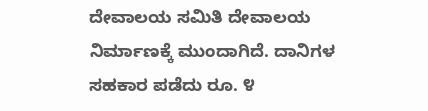ದೇವಾಲಯ ಸಮಿತಿ ದೇವಾಲಯ ನಿರ್ಮಾಣಕ್ಕೆ ಮುಂದಾಗಿದೆ. ದಾನಿಗಳ ಸಹಕಾರ ಪಡೆದು ರೂ. ೪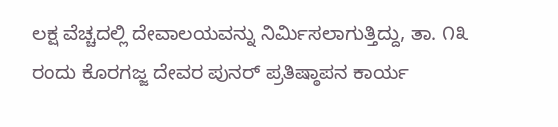ಲಕ್ಷ ವೆಚ್ಚದಲ್ಲಿ ದೇವಾಲಯವನ್ನು ನಿರ್ಮಿಸಲಾಗುತ್ತಿದ್ದು, ತಾ. ೧೩ ರಂದು ಕೊರಗಜ್ಜ ದೇವರ ಪುನರ್ ಪ್ರತಿಷ್ಠಾಪನ ಕಾರ್ಯ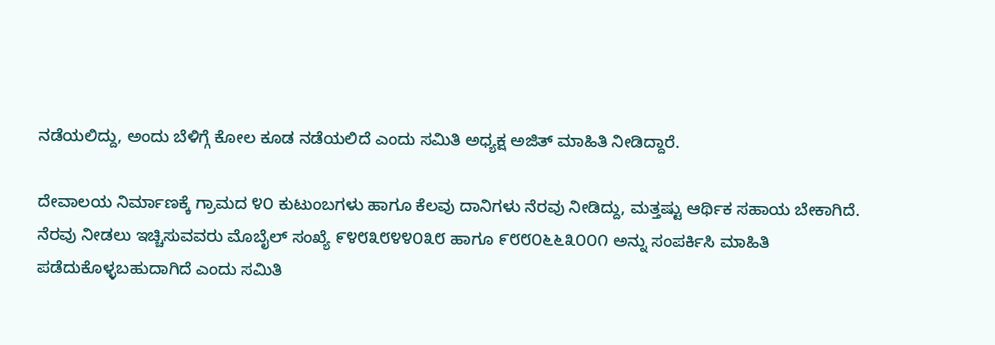ನಡೆಯಲಿದ್ದು, ಅಂದು ಬೆಳಿಗ್ಗೆ ಕೋಲ ಕೂಡ ನಡೆಯಲಿದೆ ಎಂದು ಸಮಿತಿ ಅಧ್ಯಕ್ಷ ಅಜಿತ್ ಮಾಹಿತಿ ನೀಡಿದ್ದಾರೆ.

ದೇವಾಲಯ ನಿರ್ಮಾಣಕ್ಕೆ ಗ್ರಾಮದ ೪೦ ಕುಟುಂಬಗಳು ಹಾಗೂ ಕೆಲವು ದಾನಿಗಳು ನೆರವು ನೀಡಿದ್ದು, ಮತ್ತಷ್ಟು ಆರ್ಥಿಕ ಸಹಾಯ ಬೇಕಾಗಿದೆ. ನೆರವು ನೀಡಲು ಇಚ್ಚಿಸುವವರು ಮೊಬೈಲ್ ಸಂಖ್ಯೆ ೯೪೮೩೮೪೪೦೩೮ ಹಾಗೂ ೯೮೮೦೬೬೩೦೦೧ ಅನ್ನು ಸಂಪರ್ಕಿಸಿ ಮಾಹಿತಿ ಪಡೆದುಕೊಳ್ಳಬಹುದಾಗಿದೆ ಎಂದು ಸಮಿತಿ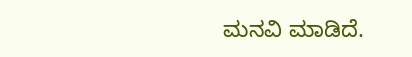ಮನವಿ ಮಾಡಿದೆ.